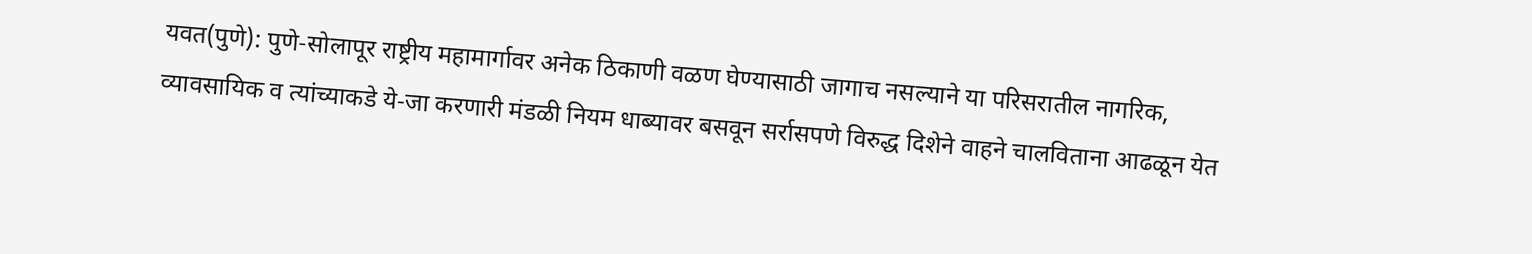यवत(पुणे): पुणे-सोलापूर राष्ट्रीय महामार्गावर अनेक ठिकाणी वळण घेण्यासाठी जागाच नसल्याने या परिसरातील नागरिक, व्यावसायिक व त्यांच्याकडे ये-जा करणारी मंडळी नियम धाब्यावर बसवून सर्रासपणे विरुद्ध दिशेने वाहने चालविताना आढळून येत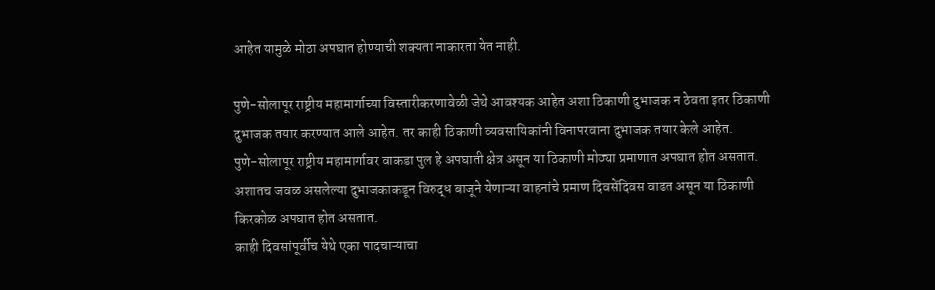आहेत यामुळे मोठा अपघात होण्याची शक्यता नाकारता येत नाही.

पुणे-सोलापूर राष्ट्रीय महामार्गाच्या विस्तारीकरणावेळी जेथे आवश्यक आहेत अशा ठिकाणी दुभाजक न ठेवता इतर ठिकाणी दुभाजक तयार करण्यात आले आहेत. तर काही ठिकाणी व्यवसायिकांनी विनापरवाना दुभाजक तयार केले आहेत.
पुणे-सोलापूर राष्ट्रीय महामार्गावर वाकडा पुल हे अपघाती क्षेत्र असून या ठिकाणी मोठ्या प्रमाणात अपघात होत असतात. अशातच जवळ असलेल्या दुभाजकाकडून विरुद्ध बाजूने येणाऱ्या वाहनांचे प्रमाण दिवसेंदिवस वाढत असून या ठिकाणी किरकोळ अपघात होत असतात.
काही दिवसांपूर्वीच येथे एका पादचाऱ्याचा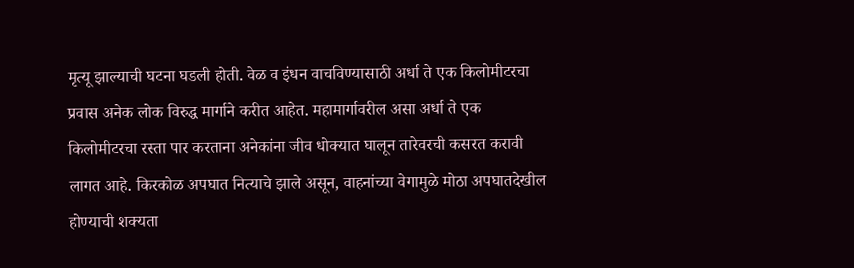मृत्यू झाल्याची घटना घडली होती. वेळ व इंधन वाचविण्यासाठी अर्धा ते एक किलोमीटरचा प्रवास अनेक लोक विरुद्ध मार्गाने करीत आहेत. महामार्गावरील असा अर्धा ते एक किलोमीटरचा रस्ता पार करताना अनेकांना जीव धोक्यात घालून तारेवरची कसरत करावी लागत आहे. किरकोळ अपघात नित्याचे झाले असून, वाहनांच्या वेगामुळे मोठा अपघातदेखील होण्याची शक्यता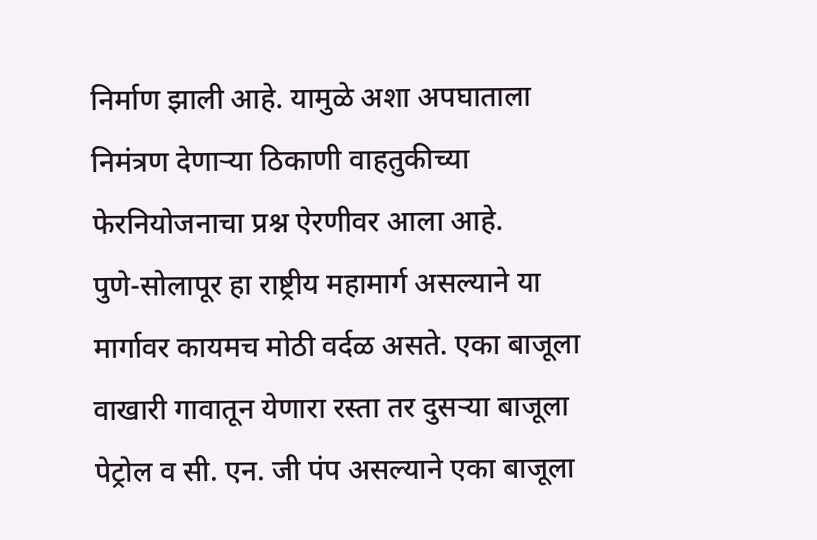निर्माण झाली आहे. यामुळे अशा अपघाताला निमंत्रण देणाऱ्या ठिकाणी वाहतुकीच्या फेरनियोजनाचा प्रश्न ऐरणीवर आला आहे.
पुणे-सोलापूर हा राष्ट्रीय महामार्ग असल्याने या मार्गावर कायमच मोठी वर्दळ असते. एका बाजूला वाखारी गावातून येणारा रस्ता तर दुसऱ्या बाजूला पेट्रोल व सी. एन. जी पंप असल्याने एका बाजूला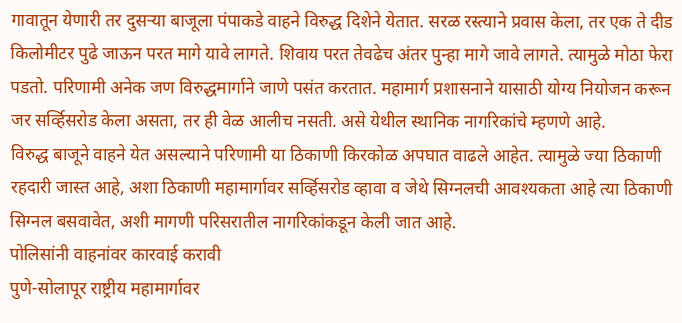गावातून येणारी तर दुसऱ्या बाजूला पंपाकडे वाहने विरुद्ध दिशेने येतात. सरळ रस्त्याने प्रवास केला, तर एक ते दीड किलोमीटर पुढे जाऊन परत मागे यावे लागते. शिवाय परत तेवढेच अंतर पुन्हा मागे जावे लागते. त्यामुळे मोठा फेरा पडतो. परिणामी अनेक जण विरुद्धमार्गाने जाणे पसंत करतात. महामार्ग प्रशासनाने यासाठी योग्य नियोजन करून जर सर्व्हिसरोड केला असता, तर ही वेळ आलीच नसती. असे येथील स्थानिक नागरिकांचे म्हणणे आहे.
विरुद्ध बाजूने वाहने येत असल्याने परिणामी या ठिकाणी किरकोळ अपघात वाढले आहेत. त्यामुळे ज्या ठिकाणी रहदारी जास्त आहे, अशा ठिकाणी महामार्गावर सर्व्हिसरोड व्हावा व जेथे सिग्नलची आवश्यकता आहे त्या ठिकाणी सिग्नल बसवावेत, अशी मागणी परिसरातील नागरिकांकडून केली जात आहे.
पोलिसांनी वाहनांवर कारवाई करावी
पुणे-सोलापूर राष्ट्रीय महामार्गावर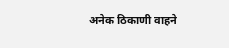अनेक ठिकाणी वाहने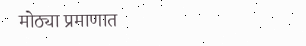मोठ्या प्रमाणात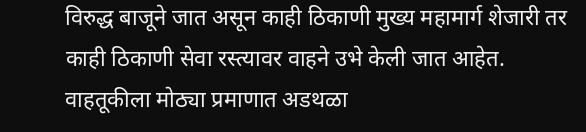विरुद्ध बाजूने जात असून काही ठिकाणी मुख्य महामार्ग शेजारी तर काही ठिकाणी सेवा रस्त्यावर वाहने उभे केली जात आहेत. वाहतूकीला मोठ्या प्रमाणात अडथळा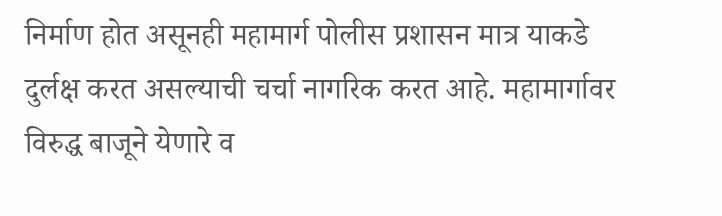निर्माण होत असूनही महामार्ग पोलीस प्रशासन मात्र याकडे दुर्लक्ष करत असल्याची चर्चा नागरिक करत आहे. महामार्गावर विरुद्ध बाजूने येणारे व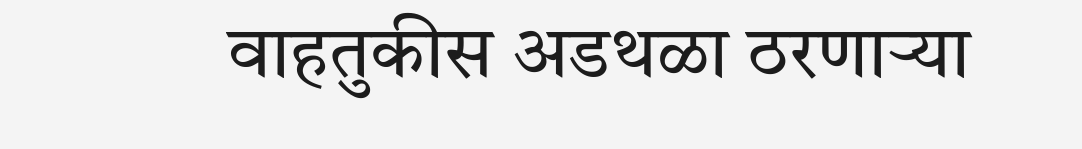वाहतुकीस अडथळा ठरणाऱ्या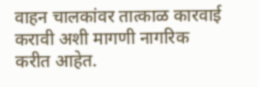वाहन चालकांवर तात्काळ कारवाई करावी अशी मागणी नागरिक करीत आहेत.